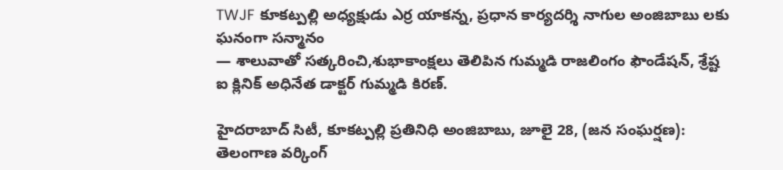TWJF కూకట్పల్లి అధ్యక్షుడు ఎర్ర యాకన్న, ప్రధాన కార్యదర్శి నాగుల అంజిబాబు లకు ఘనంగా సన్మానం
— శాలువాతో సత్కరించి,శుభాకాంక్షలు తెలిపిన గుమ్మడి రాజలింగం ఫౌండేషన్, శ్రేష్ట ఐ క్లినిక్ అధినేత డాక్టర్ గుమ్మడి కిరణ్.

హైదరాబాద్ సిటీ, కూకట్పల్లి ప్రతినిధి అంజిబాబు, జూలై 28, (జన సంఘర్షణ):
తెలంగాణ వర్కింగ్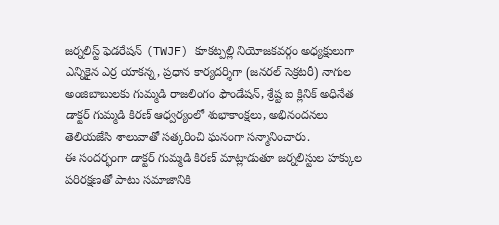జర్నలిస్ట్ ఫెడరేషన్ (TWJF) కూకట్పల్లి నియోజకవర్గం అధ్యక్షులుగా ఎన్నికైన ఎర్ర యాకన్న, ప్రధాన కార్యదర్శిగా (జనరల్ సెక్రటరీ) నాగుల అంజిబాబులకు గుమ్మడి రాజలింగం ఫౌండేషన్, శ్రేష్ట ఐ క్లినిక్ అధినేత డాక్టర్ గుమ్మడి కిరణ్ ఆధ్వర్యంలో శుభాకాంక్షలు, అభినందనలు తెలియజేసి శాలువాతో సత్కరించి ఘనంగా సన్మానించారు.
ఈ సందర్భంగా డాక్టర్ గుమ్మడి కిరణ్ మాట్లాడుతూ జర్నలిస్టుల హక్కుల పరిరక్షణతో పాటు సమాజానికి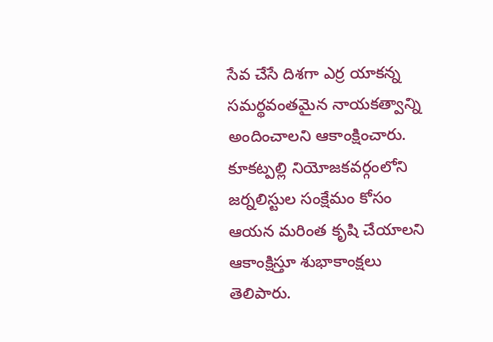సేవ చేసే దిశగా ఎర్ర యాకన్న సమర్థవంతమైన నాయకత్వాన్ని అందించాలని ఆకాంక్షించారు. కూకట్పల్లి నియోజకవర్గంలోని జర్నలిస్టుల సంక్షేమం కోసం ఆయన మరింత కృషి చేయాలని ఆకాంక్షిస్తూ శుభాకాంక్షలు తెలిపారు.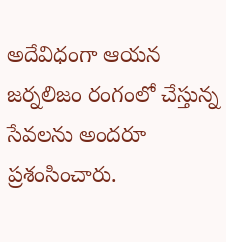అదేవిధంగా ఆయన జర్నలిజం రంగంలో చేస్తున్న సేవలను అందరూ ప్రశంసించారు.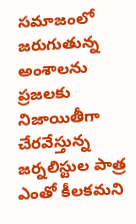సమాజంలో జరుగుతున్న అంశాలను ప్రజలకు నిజాయితీగా చేరవేస్తున్న జర్నలిస్టుల పాత్ర ఎంతో కీలకమని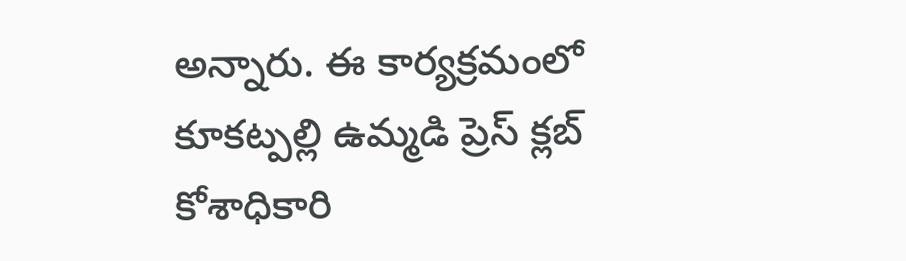అన్నారు. ఈ కార్యక్రమంలో కూకట్పల్లి ఉమ్మడి ప్రెస్ క్లబ్ కోశాధికారి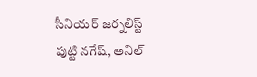సీనియర్ జర్నలిస్ట్ పుట్టి నగేష్, అనిల్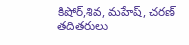కిషోర్,శివ, మహేష్, చరణ్ తదితరులు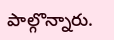పాల్గొన్నారు.